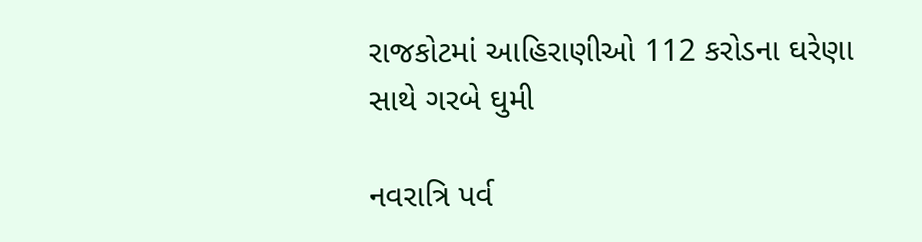રાજકોટમાં આહિરાણીઓ 112 કરોડના ઘરેણા સાથે ગરબે ઘુમી

નવરાત્રિ પર્વ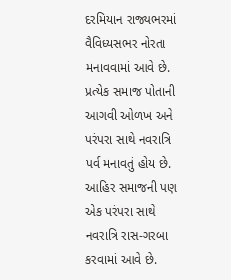દરમિયાન રાજ્યભરમાં વૈવિધ્યસભર નોરતા મનાવવામાં આવે છે. પ્રત્યેક સમાજ પોતાની આગવી ઓળખ અને પરંપરા સાથે નવરાત્રિ પર્વ મનાવતું હોય છે. આહિર સમાજની પણ એક પરંપરા સાથે નવરાત્રિ રાસ-ગરબા કરવામાં આવે છે.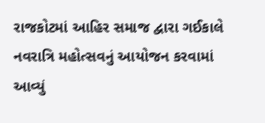રાજકોટમાં આહિર સમાજ દ્વારા ગઈકાલે નવરાત્રિ મહોત્સવનું આયોજન કરવામાં આવ્યું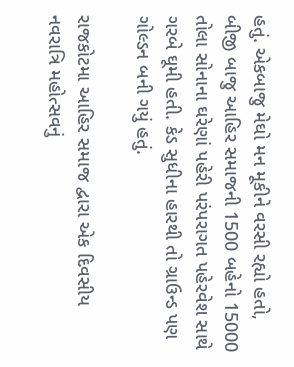હતું. એકબાજુ મેઘો મન મૂકીને વરસી રહ્યો હતો, બીજી બાજુ આહિર સમાજની 1500 બહેનો 15000 તોલા સોનાના ઘરેણાં પહેરી પરંપરાગત પહેરવેશ સાથે ગરબે ઘૂમી હતી. કેડ સુધીના હારથી તો ગ્રાઉન્ડ પણ ગોલ્ડન બની ગયું હતું.

રાજકોટમા આહિર સમાજ દ્વારા એક દિવસીય નવરાત્રિ મહોત્સવનું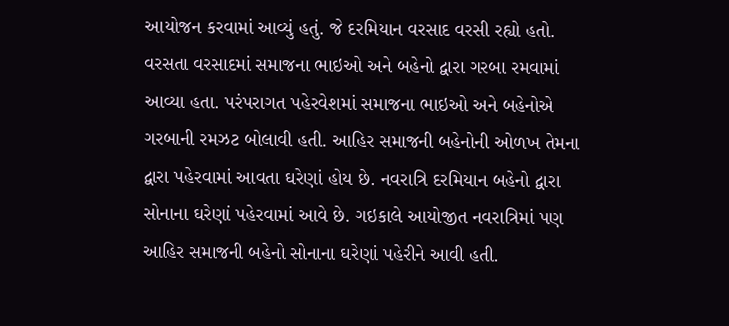આયોજન કરવામાં આવ્યું હતું. જે દરમિયાન વરસાદ વરસી રહ્યો હતો. વરસતા વરસાદમાં સમાજના ભાઇઓ અને બહેનો દ્વારા ગરબા રમવામાં આવ્યા હતા. પરંપરાગત પહેરવેશમાં સમાજના ભાઇઓ અને બહેનોએ ગરબાની રમઝટ બોલાવી હતી. આહિર સમાજની બહેનોની ઓળખ તેમના દ્વારા પહેરવામાં આવતા ઘરેણાં હોય છે. નવરાત્રિ દરમિયાન બહેનો દ્વારા સોનાના ઘરેણાં પહેરવામાં આવે છે. ગઇકાલે આયોજીત નવરાત્રિમાં પણ આહિર સમાજની બહેનો સોનાના ઘરેણાં પહેરીને આવી હતી.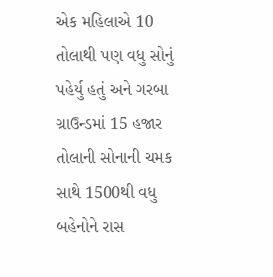એક મહિલાએ 10 તોલાથી પણ વધુ સોનું પહેર્યુ હતું અને ગરબા ગ્રાઉન્ડમાં 15 હજાર તોલાની સોનાની ચમક સાથે 1500થી વધુ બહેનોને રાસ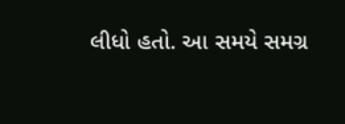લીધો હતો. આ સમયે સમગ્ર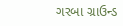ગરબા ગ્રાઉન્ડ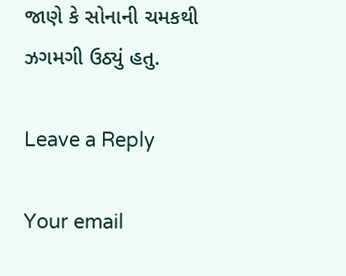જાણે કે સોનાની ચમકથી ઝગમગી ઉઠ્યું હતુ.

Leave a Reply

Your email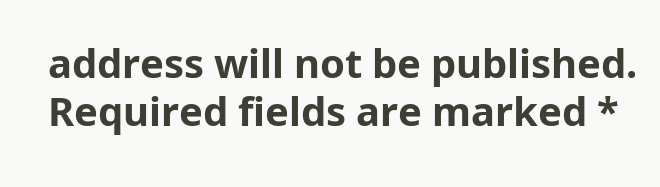address will not be published. Required fields are marked *